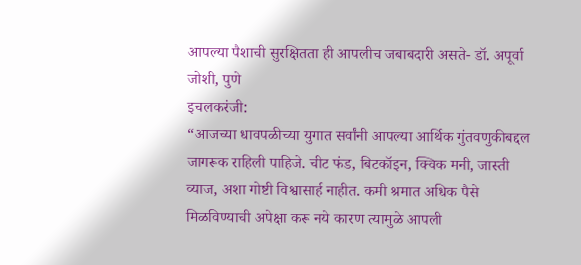आपल्या पैशाची सुरक्षितता ही आपलीच जबाबदारी असते- डॉ. अपूर्वा जोशी, पुणे
इचलकरंजी:
“आजच्या धावपळीच्या युगात सर्वांनी आपल्या आर्थिक गुंतवणुकीबद्दल जागरूक राहिली पाहिजे. चीट फंड, बिटकॉइन, क्विक मनी, जास्ती व्याज, अशा गोष्टी विश्वासार्ह नाहीत. कमी श्रमात अधिक पैसे मिळविण्याची अपेक्षा करू नये कारण त्यामुळे आपली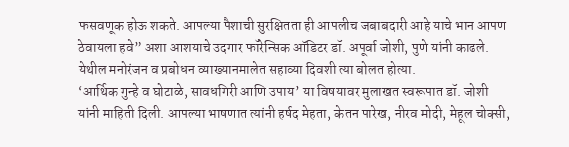फसवणूक होऊ शकते. आपल्या पैशाची सुरक्षितता ही आपलीच जबाबदारी आहे याचे भान आपण ठेवायला हवे” अशा आशयाचे उदगार फॉरेन्सिक ऑडिटर डॉ. अपूर्वा जोशी, पुणे यांनी काढले. येथील मनोरंजन व प्रबोधन व्याख्यानमालेत सहाव्या दिवशी त्या बोलत होत्या.
‘आर्थिक गुन्हे व घोटाळे, सावधगिरी आणि उपाय’ या विषयावर मुलाखत स्वरूपात डॉ. जोशी यांनी माहिती दिली. आपल्या भाषणात त्यांनी हर्षद मेहता, केतन पारेख, नीरव मोदी, मेहूल चोक्सी,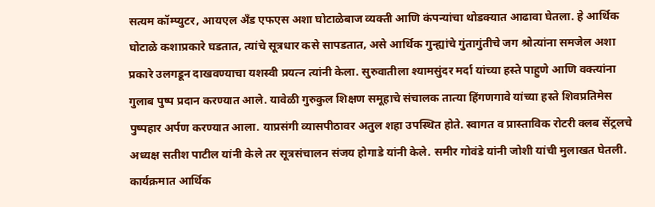सत्यम कॉम्प्युटर, आयएल अँड एफएस अशा घोटाळेबाज व्यक्ती आणि कंपन्यांचा थोडक्यात आढावा घेतला. हे आर्थिक घोटाळे कशाप्रकारे घडतात, त्यांचे सूत्रधार कसे सापडतात, असे आर्थिक गुन्ह्यांचे गुंतागुंतीचे जग श्रोत्यांना समजेल अशा प्रकारे उलगडून दाखवण्याचा यशस्वी प्रयत्न त्यांनी केला. सुरुवातीला श्यामसुंदर मर्दा यांच्या हस्ते पाहुणे आणि वक्त्यांना गुलाब पुष्प प्रदान करण्यात आले. यावेळी गुरुकुल शिक्षण समूहाचे संचालक तात्या हिंगणगावे यांच्या हस्ते शिवप्रतिमेस पुष्पहार अर्पण करण्यात आला. याप्रसंगी व्यासपीठावर अतुल शहा उपस्थित होते. स्वागत व प्रास्ताविक रोटरी क्लब सेंट्रलचे अध्यक्ष सतीश पाटील यांनी केले तर सूत्रसंचालन संजय होगाडे यांनी केले. समीर गोवंडे यांनी जोशी यांची मुलाखत घेतली.
कार्यक्रमात आर्थिक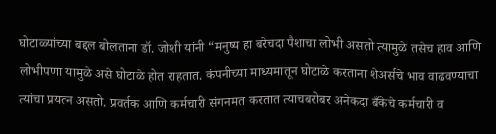घोटाळ्यांच्या बद्दल बोलताना डॉ. जोशी यांनी “मनुष्य हा बरेचदा पैशाचा लोभी असतो त्यामुळे तसेच हाव आणि लोभीपणा यामुळे असे घोटाळे होत राहतात. कंपनीच्या माध्यमातून घोटाळे करताना शेअर्सचे भाव वाढवण्याचा त्यांचा प्रयत्न असतो. प्रवर्तक आणि कर्मचारी संगनमत करतात त्याचबरोबर अनेकदा बँकेचे कर्मचारी व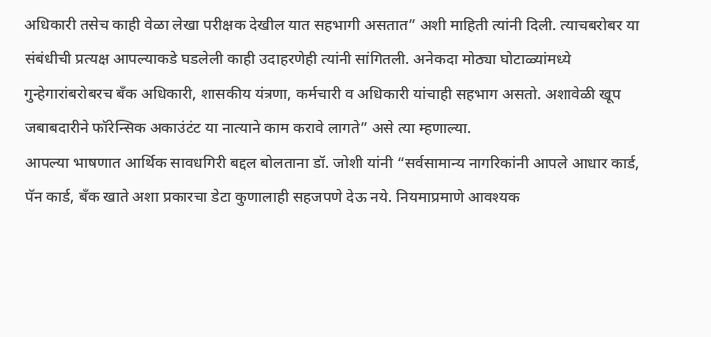अधिकारी तसेच काही वेळा लेखा परीक्षक देखील यात सहभागी असतात” अशी माहिती त्यांनी दिली. त्याचबरोबर या संबंधीची प्रत्यक्ष आपल्याकडे घडलेली काही उदाहरणेही त्यांनी सांगितली. अनेकदा मोठ्या घोटाळ्यांमध्ये गुन्हेगारांबरोबरच बँक अधिकारी, शासकीय यंत्रणा, कर्मचारी व अधिकारी यांचाही सहभाग असतो. अशावेळी खूप जबाबदारीने फॉरेन्सिक अकाउंटंट या नात्याने काम करावे लागते” असे त्या म्हणाल्या.
आपल्या भाषणात आर्थिक सावधगिरी बद्दल बोलताना डॉ. जोशी यांनी “सर्वसामान्य नागरिकांनी आपले आधार कार्ड, पॅन कार्ड, बँक खाते अशा प्रकारचा डेटा कुणालाही सहजपणे देऊ नये. नियमाप्रमाणे आवश्यक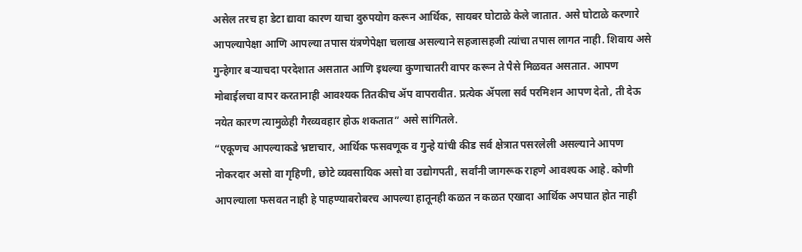असेल तरच हा डेटा द्यावा कारण याचा दुरुपयोग करून आर्थिक, सायबर घोटाळे केले जातात. असे घोटाळे करणारे आपल्यापेक्षा आणि आपल्या तपास यंत्रणेपेक्षा चलाख असल्याने सहजासहजी त्यांचा तपास लागत नाही. शिवाय असे गुन्हेगार बऱ्याचदा परदेशात असतात आणि इथल्या कुणाचातरी वापर करून ते पैसे मिळवत असतात. आपण मोबाईलचा वापर करतानाही आवश्यक तितकीच ॲप वापरावीत. प्रत्येक ॲपला सर्व परमिशन आपण देतो, ती देऊ नयेत कारण त्यामुळेही गैरव्यवहार होऊ शकतात” असे सांगितले.
“एकूणच आपल्याकडे भ्रष्टाचार, आर्थिक फसवणूक व गुन्हे यांची कीड सर्व क्षेत्रात पसरलेली असल्याने आपण नोकरदार असो वा गृहिणी, छोटे व्यवसायिक असो वा उद्योगपती, सर्वांनी जागरूक राहणे आवश्यक आहे. कोणी आपल्याला फसवत नाही हे पाहण्याबरोबरच आपल्या हातूनही कळत न कळत एखादा आर्थिक अपघात होत नाही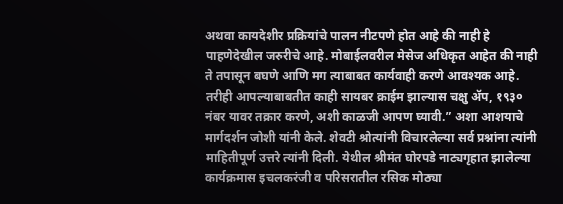अथवा कायदेशीर प्रक्रियांचे पालन नीटपणे होत आहे की नाही हे पाहणेदेखील जरुरीचे आहे. मोबाईलवरील मेसेज अधिकृत आहेत की नाही ते तपासून बघणे आणि मग त्याबाबत कार्यवाही करणे आवश्यक आहे. तरीही आपल्याबाबतीत काही सायबर क्राईम झाल्यास चक्षु ॲप, १९३० नंबर यावर तक्रार करणे, अशी काळजी आपण घ्यावी.” अशा आशयाचे मार्गदर्शन जोशी यांनी केले. शेवटी श्रोत्यांनी विचारलेल्या सर्व प्रश्नांना त्यांनी माहितीपूर्ण उत्तरे त्यांनी दिली. येथील श्रीमंत घोरपडे नाट्यगृहात झालेल्या कार्यक्रमास इचलकरंजी व परिसरातील रसिक मोठ्या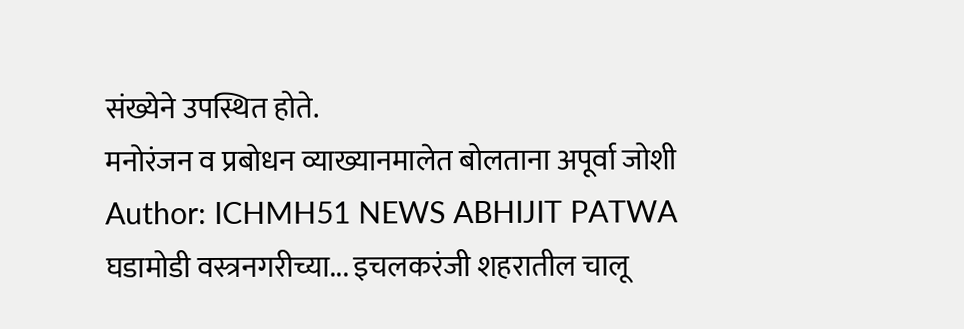संख्येने उपस्थित होते.
मनोरंजन व प्रबोधन व्याख्यानमालेत बोलताना अपूर्वा जोशी
Author: ICHMH51 NEWS ABHIJIT PATWA
घडामोडी वस्त्रनगरीच्या... इचलकरंजी शहरातील चालू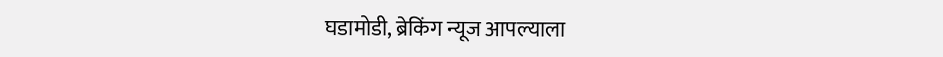घडामोडी, ब्रेकिंग न्यूज आपल्याला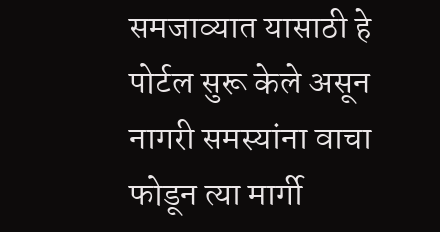समजाव्यात यासाठी हे पोर्टल सुरू केले असून नागरी समस्यांना वाचा फोडून त्या मार्गी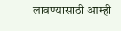लावण्यासाठी आम्ही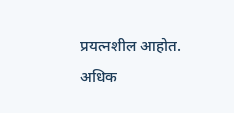प्रयत्नशील आहोत. अधिक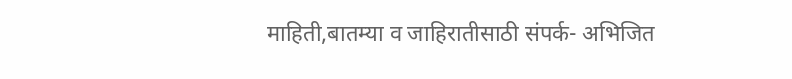माहिती,बातम्या व जाहिरातीसाठी संपर्क- अभिजित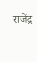राजेंद्र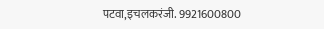पटवा,इचलकरंजी. 9921600800